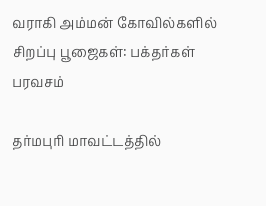வராகி அம்மன் கோவில்களில் சிறப்பு பூஜைகள்: பக்தர்கள் பரவசம்

தர்மபுரி மாவட்டத்தில்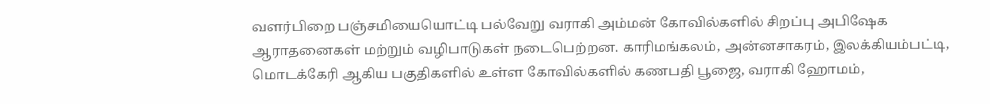வளர்பிறை பஞ்சமியையொட்டி பல்வேறு வராகி அம்மன் கோவில்களில் சிறப்பு அபிஷேக ஆராதனைகள் மற்றும் வழிபாடுகள் நடைபெற்றன. காரிமங்கலம், அன்னசாகரம், இலக்கியம்பட்டி, மொடக்கேரி ஆகிய பகுதிகளில் உள்ள கோவில்களில் கணபதி பூஜை, வராகி ஹோமம்,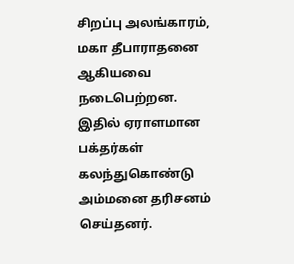சிறப்பு அலங்காரம், மகா தீபாராதனை ஆகியவை நடைபெற்றன. இதில் ஏராளமான பக்தர்கள் கலந்துகொண்டு அம்மனை தரிசனம் செய்தனர்.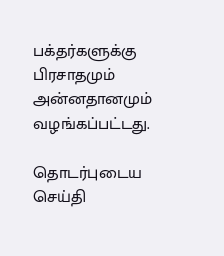பக்தர்களுக்கு பிரசாதமும் அன்னதானமும் வழங்கப்பட்டது.

தொடர்புடைய செய்தி